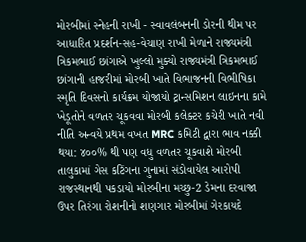મોરબીમાં સ્નેહની રાખી - સ્વાવલંબનની ડોરની થીમ પર આધારિત પ્રદર્શન-સહ-વેચાણ રાખી મેળાને રાજ્યમંત્રી ત્રિકમભાઈ છાંગાએ ખુલ્લો મુક્યો રાજ્યમંત્રી ત્રિકમભાઈ છાંગાની હાજરીમાં મોરબી ખાતે વિભાજનની વિભીષિકા સ્મૃતિ દિવસનો કાર્યક્રમ યોજાયો ટ્રાન્સમિશન લાઇનના કામે ખેડૂતોને વળતર ચૂકવવા મોરબી કલેક્ટર કચેરી ખાતે નવી નીતિ અન્વયે પ્રથમ વખત MRC કમિટી દ્વારા ભાવ નક્કી થયા: ૪૦૦% થી પણ વધુ વળતર ચૂકવાશે મોરબી તાલુકામાં ગેસ કટિંગના ગુનામાં સંડોવાયેલ આરોપી રાજસ્થાનથી પકડાયો મોરબીના મચ્છુ-2 ડેમના દરવાજા ઉપર તિરંગા રોશનીનો શણગાર મોરબીમાં ગેરકાયદે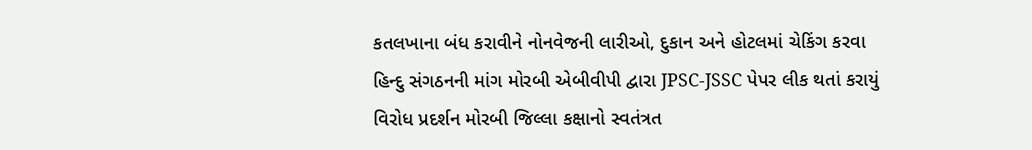કતલખાના બંધ કરાવીને નોનવેજની લારીઓ, દુકાન અને હોટલમાં ચેકિંગ કરવા હિન્દુ સંગઠનની માંગ મોરબી એબીવીપી દ્વારા JPSC-JSSC પેપર લીક થતાં કરાયું વિરોધ પ્રદર્શન મોરબી જિલ્લા કક્ષાનો સ્વતંત્રત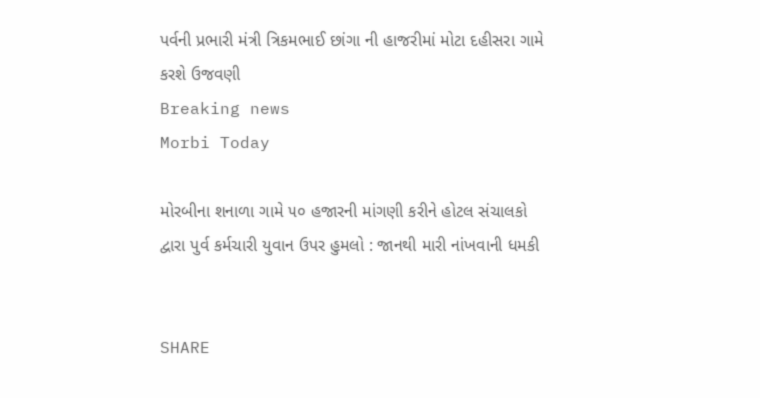પર્વની પ્રભારી મંત્રી ત્રિકમભાઈ છાંગા ની હાજરીમાં મોટા દહીસરા ગામે કરશે ઉજવણી
Breaking news
Morbi Today

મોરબીના શનાળા ગામે ૫૦ હજારની માંગણી કરીને હોટલ સંચાલકો દ્વારા પુર્વ કર્મચારી યુવાન ઉપર હુમલો : જાનથી મારી નાંખવાની ધમકી


SHARE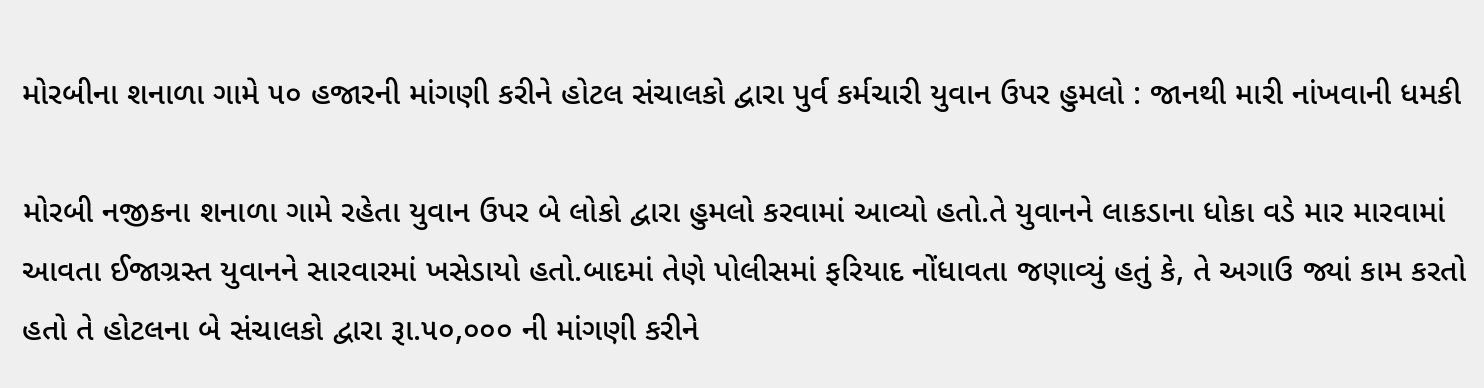મોરબીના શનાળા ગામે ૫૦ હજારની માંગણી કરીને હોટલ સંચાલકો દ્વારા પુર્વ કર્મચારી યુવાન ઉપર હુમલો : જાનથી મારી નાંખવાની ધમકી

મોરબી નજીકના શનાળા ગામે રહેતા યુવાન ઉપર બે લોકો દ્વારા હુમલો કરવામાં આવ્યો હતો.તે યુવાનને લાકડાના ધોકા વડે માર મારવામાં આવતા ઈજાગ્રસ્ત યુવાનને સારવારમાં ખસેડાયો હતો.બાદમાં તેણે પોલીસમાં ફરિયાદ નોંધાવતા જણાવ્યું હતું કે, તે અગાઉ જ્યાં કામ કરતો હતો તે હોટલના બે સંચાલકો દ્વારા રૂા.૫૦,૦૦૦ ની માંગણી કરીને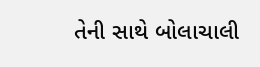તેની સાથે બોલાચાલી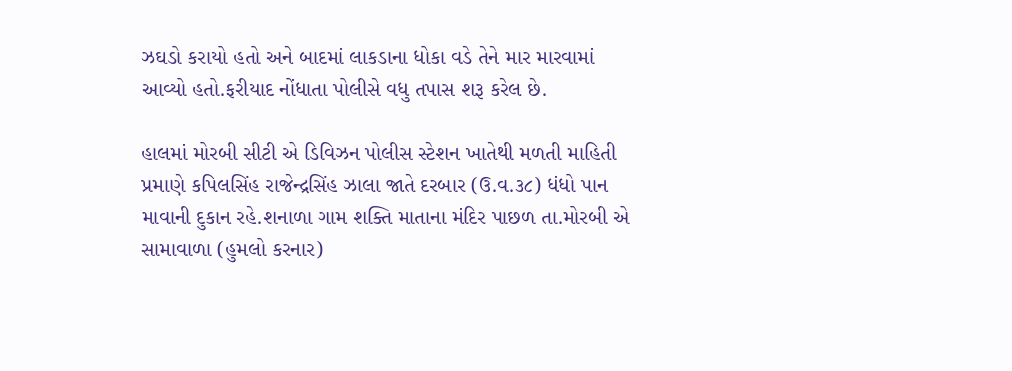ઝઘડો કરાયો હતો અને બાદમાં લાકડાના ધોકા વડે તેને માર મારવામાં આવ્યો હતો.ફરીયાદ નોંધાતા પોલીસે વધુ તપાસ શરૂ કરેલ છે.

હાલમાં મોરબી સીટી એ ડિવિઝન પોલીસ સ્ટેશન ખાતેથી મળતી માહિતી પ્રમાણે કપિલસિંહ રાજેન્દ્રસિંહ ઝાલા જાતે દરબાર (ઉ.વ.૩૮) ધંધો પાન માવાની દુકાન રહે.શનાળા ગામ શક્તિ માતાના મંદિર પાછળ તા.મોરબી એ સામાવાળા (હુમલો કરનાર)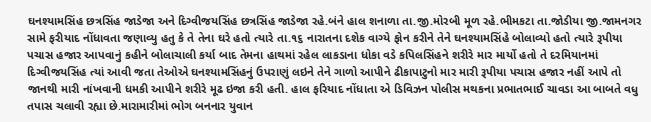ઘનશ્યામસિંહ છત્રસિંહ જાડેજા અને દિગ્વીજયસિંહ છત્રસિંહ જાડેજા રહે.બંને હાલ શનાળા તા.જી.મોરબી મૂળ રહે.ભીમકટા તા.જોડીયા જી.જામનગર સામે ફરીયાદ નોંધાવતા જણાવ્યુ હતુ કે તે તેના ઘરે હતો ત્યારે તા.૧૬ નારાતના દશેક વાગ્યે ફોન કરીને તેને ઘનશ્યામસિંહે બોલાવ્યો હતો ત્યારે રૂપીયા પચાસ હજાર આપવાનું કહીને બોલાચાલી કર્યા બાદ તેમના હાથમાં રહેલ લાકડાના ધોકા વડે કપિલસિંહને શરીરે માર માર્યો હતો તે દરમિયાનમાં દિગ્વીજયસિંહ ત્યાં આવી જતા તેઓએ ઘનશ્યામસિંહનું ઉપરાણું લઇને તેને ગાળો આપીને ઢીકાપાટુનો માર મારી રૂપીયા પચાસ હજાર નહીં આપે તો જાનથી મારી નાંખવાની ધમકી આપીને શરીરે મૂઢ ઇજા કરી હતી. હાલ ફરિયાદ નોંધાતા એ ડિવિઝન પોલીસ મથકના પ્રભાતભાઈ ચાવડા આ બાબતે વધુ તપાસ ચલાવી રહ્યા છે.મારામારીમાં ભોગ બનનાર યુવાન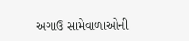અગાઉ સામેવાળાઓની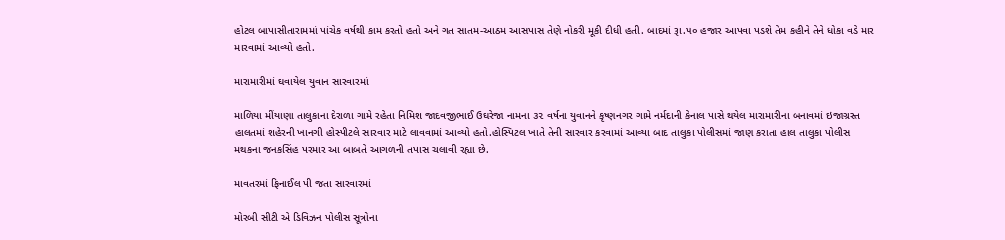હોટલ બાપાસીતારામમાં પાંચેક વર્ષથી કામ કરતો હતો અને ગત સાતમ-આઠમ આસપાસ તેણે નોકરી મૂકી દીધી હતી. બાદમાં રૂા.૫૦ હજાર આપવા પડશે તેમ કહીને તેને ધોકા વડે માર મારવામાં આવ્યો હતો.

મારામારીમાં ઘવાયેલ યુવાન સારવારમાં

માળિયા મીંયાણા તાલુકાના દેરાળા ગામે રહેતા નિમિશ જાદવજીભાઈ ઉઘરેજા નામના ૩૨ વર્ષના યુવાનને કૃષ્ણનગર ગામે નર્મદાની કેનાલ પાસે થયેલ મારામારીના બનાવમાં ઇજાગ્રસ્ત હાલતમાં શહેરની ખાનગી હોસ્પીટલે સારવાર માટે લાવવામાં આવ્યો હતો.હોસ્પિટલ ખાતે તેની સારવાર કરવામાં આવ્યા બાદ તાલુકા પોલીસમાં જાણ કરાતા હાલ તાલુકા પોલીસ મથકના જનકસિંહ પરમાર આ બાબતે આગળની તપાસ ચલાવી રહ્યા છે.

માવતરમાં ફિનાઈલ પી જતા સારવારમાં

મોરબી સીટી એ ડિવિઝન પોલીસ સૂત્રોના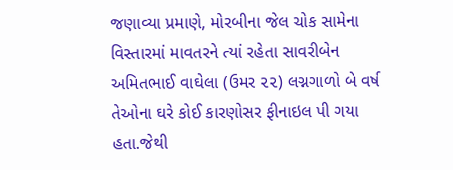જણાવ્યા પ્રમાણે, મોરબીના જેલ ચોક સામેના વિસ્તારમાં માવતરને ત્યાં રહેતા સાવરીબેન અમિતભાઈ વાઘેલા (ઉમર ૨૨) લગ્નગાળો બે વર્ષ તેઓના ઘરે કોઈ કારણોસર ફીનાઇલ પી ગયા હતા.જેથી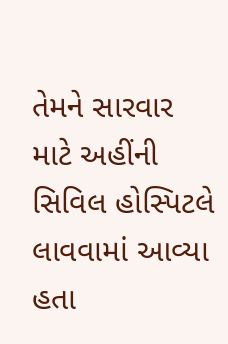તેમને સારવાર માટે અહીંની સિવિલ હોસ્પિટલે લાવવામાં આવ્યા હતા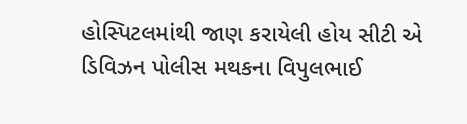હોસ્પિટલમાંથી જાણ કરાયેલી હોય સીટી એ ડિવિઝન પોલીસ મથકના વિપુલભાઈ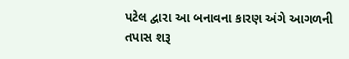પટેલ દ્વારા આ બનાવના કારણ અંગે આગળની તપાસ શરૂ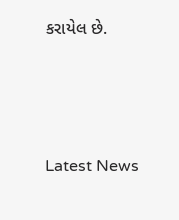કરાયેલ છે.






Latest News